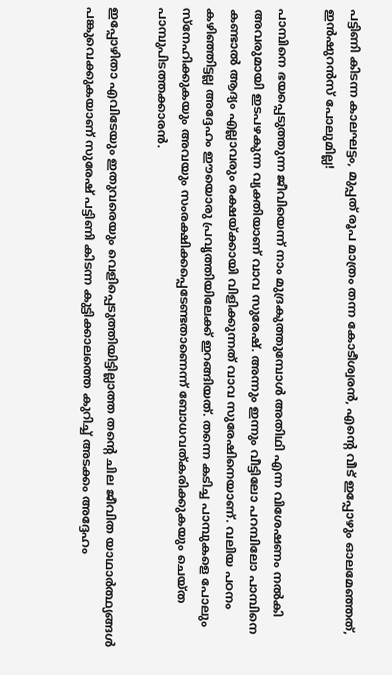പട്ടിണി കിടന്ന കാലഘട്ടം, മുപ്പത് രൂപ മാത്രം തന്ന കോടീശ്വരൻ, എന്റെ വീട് ഇപ്പോഴും ഓലമേഞ്ഞത്, ഇൻഷുറൻസ് പോലുമില്ല!

പാമ്പിനെ ഭയപ്പെടുത്തുന്ന ജീവിയെന്ന് നാം മുദ്രകുത്തുമ്പോൾ അതിഥി എന്ന വിശേഷണം നൽകി അവരുമായി ഇടപഴകുന്ന വ്യക്തിയാണ് വാവ സുരേഷ്. അന്നും ഇന്നും വീട്ടിലോ പറമ്പിലോ പാമ്പിനെ കണ്ടാൽ ആദ്യം എല്ലാവരും രക്ഷയ്ക്കായി വിളിക്കുന്നത് വാവ സുരേഷിനെയാണ്. വലിയ പഠനം കഴിഞ്ഞിട്ടല്ല അദ്ദേഹം ഈയൊരു പ്രവൃത്തിയിലേക്ക് ഇറങ്ങിയത്. തന്നെ കടിച്ച പാമ്പുകളെ പോലും സ്നേഹിക്കുകയും അവയും സംരക്ഷിക്കപ്പെടേണ്ടതാണെന്ന് ബോധവത്കരിക്കുകയും ചെയ്ത പാമ്പുപിടത്തക്കാരൻ.

ഇപ്പോഴിതാ എവിടേയും ഇതുവരെയും വെളിപ്പെടുത്തിയിട്ടില്ലാത്ത തന്റെ ചില ജീവിത യാഥാർത്ഥ്യങ്ങൾ പങ്കുവെക്കുകയാണ് സുരേഷ് പട്ടിണി കിടന്ന കുട്ടിക്കാലത്തെ കുറിച്ച് അടക്കം അദ്ദേഹം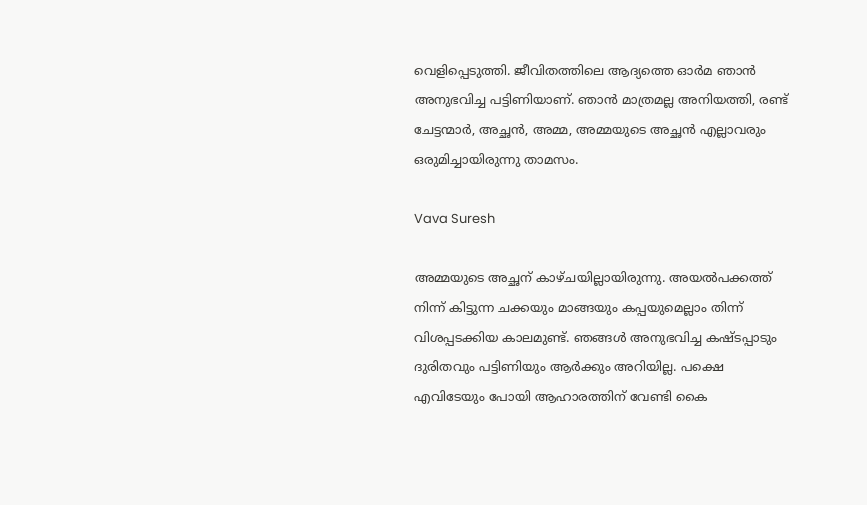വെളിപ്പെടുത്തി. ജീവിതത്തിലെ ആദ്യത്തെ ഓർമ ഞാൻ അനുഭവിച്ച പട്ടിണിയാണ്. ഞാൻ മാത്രമല്ല അനിയത്തി, രണ്ട് ചേട്ടന്മാർ, അച്ഛൻ, അമ്മ, അമ്മയുടെ അച്ഛൻ എല്ലാവരും ഒരുമിച്ചായിരുന്നു താമസം.

Vava Suresh

അമ്മയുടെ അച്ഛന് കാഴ്ചയില്ലായിരുന്നു. അയൽപക്കത്ത് നിന്ന് കിട്ടുന്ന ചക്കയും മാങ്ങയും കപ്പയുമെല്ലാം തിന്ന് വിശപ്പടക്കിയ കാലമുണ്ട്. ഞങ്ങൾ അനുഭവിച്ച കഷ്ടപ്പാടും ദുരിതവും പട്ടിണിയും ആർക്കും അറിയില്ല. പക്ഷെ എവിടേയും പോയി ആഹാരത്തിന് വേണ്ടി കൈ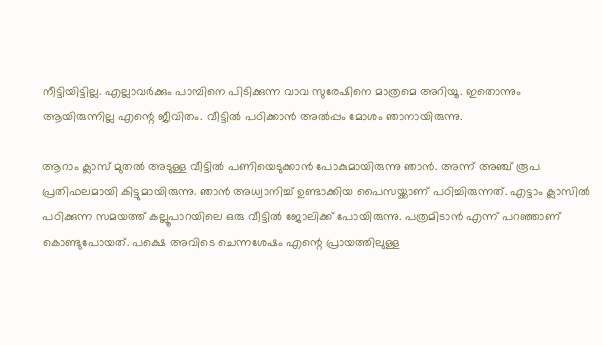നീട്ടിയിട്ടില്ല. എല്ലാവർക്കും പാമ്പിനെ പിടിക്കുന്ന വാവ സുരേഷിനെ മാത്രമെ അറിയൂ. ഇതൊന്നും ആയിരുന്നില്ല എന്റെ ജീവിതം. വീട്ടിൽ പഠിക്കാൻ അൽപ്പം മോശം ഞാനായിരുന്നു.

ആറാം ക്ലാസ് മുതൽ അടുള്ള വീട്ടിൽ പണിയെടുക്കാൻ പോകുമായിരുന്നു ഞാൻ. അന്ന് അഞ്ച് രൂപ പ്രതിഫലമായി കിട്ടുമായിരുന്നു. ഞാൻ അധ്വാനിച്ച് ഉണ്ടാക്കിയ പൈസയ്ക്കാണ് പഠിച്ചിരുന്നത്. എട്ടാം ക്ലാസിൽ പഠിക്കുന്ന സമയത്ത് കല്ലൂപാറയിലെ ഒരു വീട്ടിൽ ജോലിക്ക് പോയിരുന്നു. പത്രമിടാൻ എന്ന് പറഞ്ഞാണ് കൊണ്ടുപോയത്. പക്ഷെ അവിടെ ചെന്നശേഷം എന്റെ പ്രായത്തിലുള്ള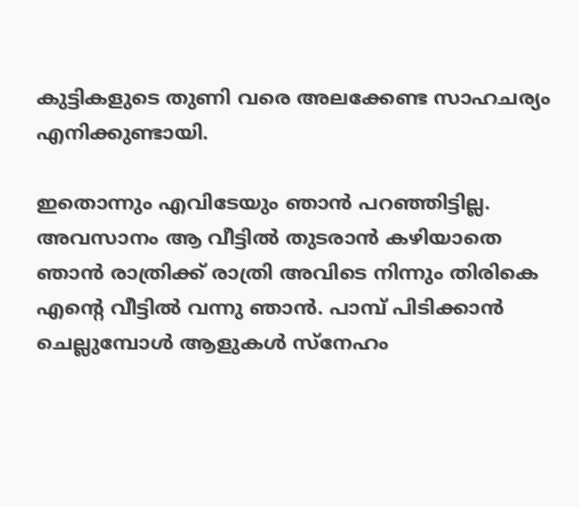കുട്ടികളുടെ തുണി വരെ അലക്കേണ്ട സാഹചര്യം എനിക്കുണ്ടായി.

ഇതൊന്നും എവിടേയും ‍ഞാൻ പറഞ്ഞിട്ടില്ല. അവസാനം ആ വീട്ടിൽ തുടരാൻ കഴിയാതെ ഞാൻ രാത്രിക്ക് രാത്രി അവിടെ നിന്നും തിരികെ എന്റെ വീട്ടിൽ വന്നു ഞാൻ. പാമ്പ് പിടിക്കാൻ ചെല്ലുമ്പോൾ ആളുകൾ സ്നേഹം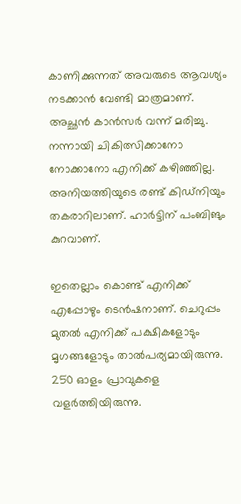കാണിക്കുന്നത് അവരുടെ ആവശ്യം നടക്കാൻ വേണ്ടി മാത്രമാണ്. അച്ഛൻ കാൻസർ വന്ന് മരിച്ചു. നന്നായി ചികിത്സിക്കാനോ നോക്കാനോ എനിക്ക് കഴിഞ്ഞില്ല. അനിയത്തിയുടെ രണ്ട് കിഡ്നിയും തകരാറിലാണ്. ഹാർട്ടിന് പംബിങും കുറവാണ്.

ഇതെല്ലാം കൊണ്ട് എനിക്ക് എപ്പോഴും ടെൻഷനാണ്. ചെറുപ്പം മുതൽ എനിക്ക് പക്ഷികളോടും മൃഗങ്ങളോടും താൽപര്യമായിരുന്നു. 250 ഓളം പ്രാവുകളെ വളർത്തിയിരുന്നു.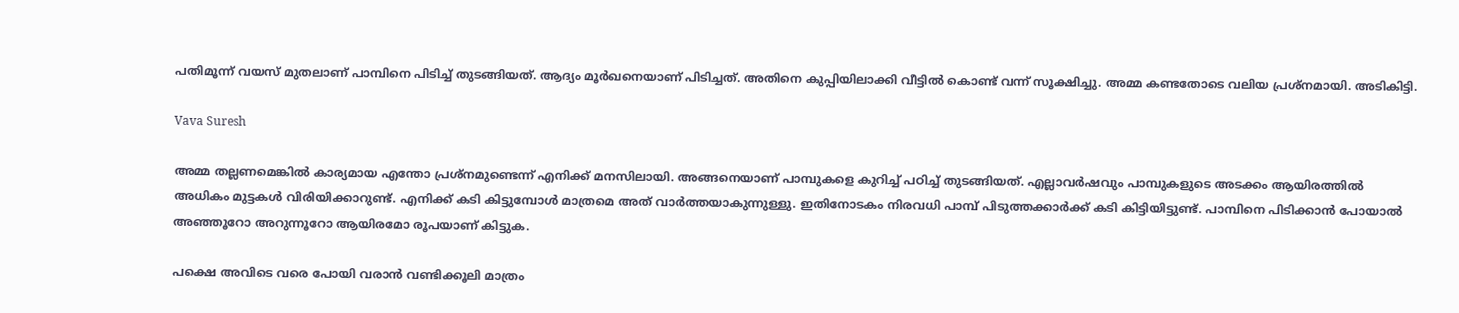പതിമൂന്ന് വയസ് മുതലാണ് പാമ്പിനെ പിടിച്ച് തുടങ്ങിയത്. ആദ്യം മൂർഖനെയാണ് പിടിച്ചത്. അതിനെ കുപ്പിയിലാക്കി വീട്ടിൽ കൊണ്ട് വന്ന് സൂക്ഷിച്ചു. അമ്മ കണ്ടതോടെ വലിയ പ്രശ്നമായി. അടികിട്ടി.

Vava Suresh

അമ്മ തല്ലണമെങ്കിൽ കാര്യമായ എന്തോ പ്രശ്നമുണ്ടെന്ന് എനിക്ക് മനസിലായി. അങ്ങനെയാണ് പാമ്പുകളെ കുറിച്ച് പഠിച്ച് തുടങ്ങിയത്. എല്ലാവർഷവും പാമ്പുകളുടെ അടക്കം ആയിരത്തിൽ അധികം മുട്ടകൾ വിരിയിക്കാറുണ്ട്. എനിക്ക് കടി കിട്ടുമ്പോൾ മാത്രമെ അത് വാർത്തയാകുന്നുള്ളു. ഇതിനോടകം നിരവധി പാമ്പ് പിടുത്തക്കാർക്ക് കടി കിട്ടിയിട്ടുണ്ട്. പാമ്പിനെ പിടിക്കാൻ പോയാൽ അ‍ഞ്ഞൂറോ അറുന്നൂറോ ആയിരമോ രൂപയാണ് കിട്ടുക.

പക്ഷെ അവിടെ വരെ പോയി വരാൻ വണ്ടിക്കൂലി മാത്രം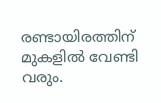രണ്ടായിരത്തിന് മുകളിൽ വേണ്ടി വരും.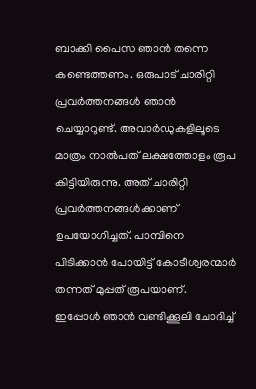ബാക്കി പൈസ ഞാൻ തന്നെ കണ്ടെത്തണം. ഒരുപാട് ചാരിറ്റി പ്രവർത്തനങ്ങൾ ഞാൻ ചെയ്യാറുണ്ട്. അവാർഡുകളിലൂടെ മാത്രം നാൽപത് ലക്ഷത്തോളം രൂപ കിട്ടിയിരുന്നു. അത് ചാരിറ്റി പ്രവർത്തനങ്ങൾക്കാണ് ഉപയോഗിച്ചത്. പാമ്പിനെ പിടിക്കാൻ പോയിട്ട് കോടീശ്വരന്മാർ തന്നത് മുപ്പത് രൂപയാണ്. ഇപ്പോൾ ‍ഞാൻ വണ്ടിക്കൂലി ചോദിച്ച്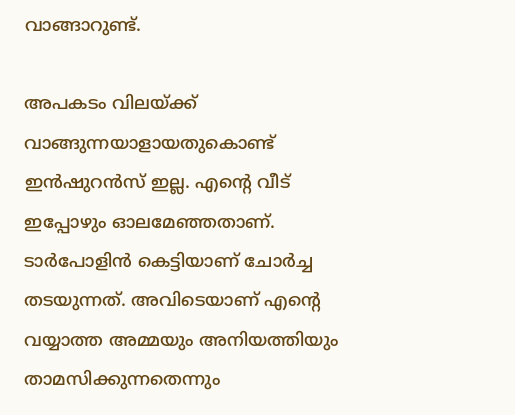വാങ്ങാറുണ്ട്.

അപകടം വിലയ്ക്ക് വാങ്ങുന്നയാളായതുകൊണ്ട് ഇൻഷുറൻസ് ഇല്ല. എന്റെ വീട് ഇപ്പോഴും ഓലമേഞ്ഞതാണ്. ടാർപോളിൻ കെട്ടിയാണ് ചോർച്ച തടയുന്നത്. അവിടെയാണ് എന്റെ വയ്യാത്ത അമ്മയും അനിയത്തിയും താമസിക്കുന്നതെന്നും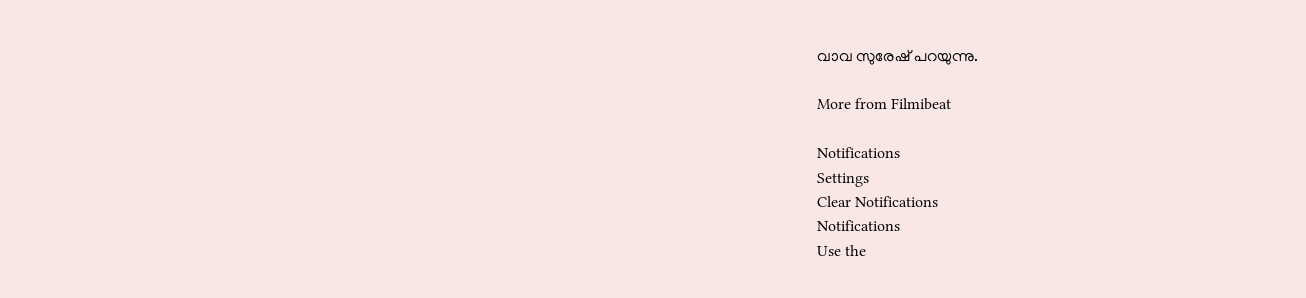വാവ സുരേഷ് പറയുന്നു.

More from Filmibeat

Notifications
Settings
Clear Notifications
Notifications
Use the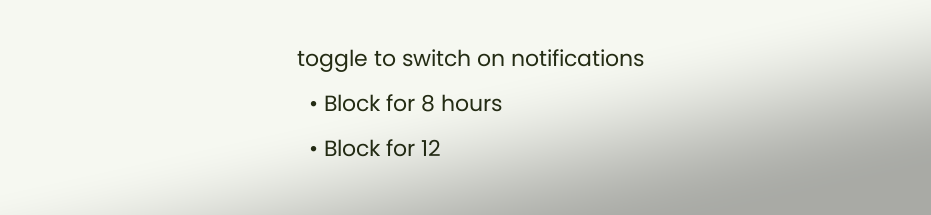toggle to switch on notifications
  • Block for 8 hours
  • Block for 12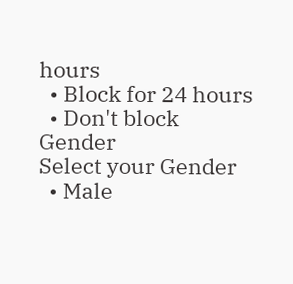hours
  • Block for 24 hours
  • Don't block
Gender
Select your Gender
  • Male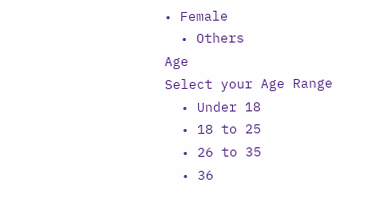• Female
  • Others
Age
Select your Age Range
  • Under 18
  • 18 to 25
  • 26 to 35
  • 36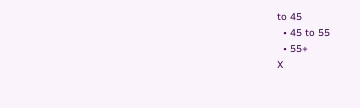to 45
  • 45 to 55
  • 55+
X